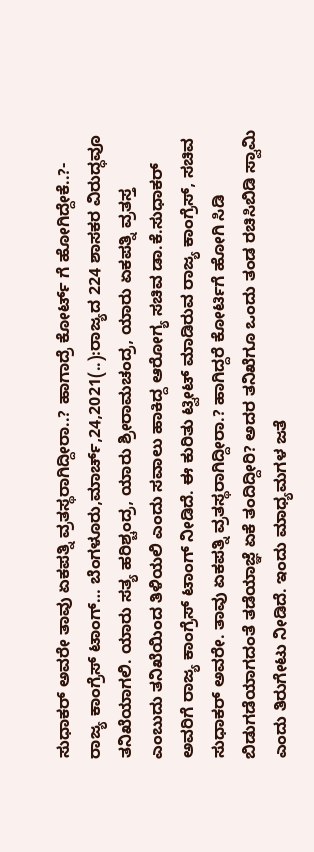ಸುಧಾಕರ್ ಅವರೇ ತಾವು ಏಕಪತ್ನಿ ವ್ರತಸ್ಥರಾಗಿದ್ದೀರಾ..? ಹಾಗಾದ್ರೆ ಕೋರ್ಟ್ ಗೆ ಹೋಗಿದ್ದೇಕೆ..?- ರಾಜ್ಯ ಕಾಂಗ್ರೆಸ್ ಟಾಂಗ್… ಬೆಂಗಳೂರು,ಮಾರ್ಚ್,24,2021(..):ರಾಜ್ಯದ 224 ಶಾಸಕರ ವಿರುದ್ಧವೂ ತನಿಖೆಯಾಗಲಿ. ಯಾರು ಸತ್ಯ ಹರಿಶ್ಚಂದ್ರ, ಯಾರು ಶ್ರೀರಾಮಚಂದ್ರ, ಯಾರು ಏಕಪತ್ನಿ ವ್ರತಸ್ತ ಎಂಬುದು ತನಿಖೆಯಿಂದ ತಿಳಿಯಲಿ ಎಂದು ಸವಾಲು ಹಾಕಿದ್ದ ಆರೋಗ್ಯ ಸಚಿವ ಡಾ.ಕೆ.ಸುಧಾಕರ್ ಅವರಿಗೆ ರಾಜ್ಯ ಕಾಂಗ್ರೆಸ್ ಟಾಂಗ್ ನೀಡಿದೆ. ಈ ಕುರಿತು ಟ್ವೀಟ್ ಮಾಡಿರುವ ರಾಜ್ಯ ಕಾಂಗ್ರೆಸ್, ಸಚಿವ ಸುಧಾಕರ್ ಅವರೇ. ತಾವು ಏಕಪತ್ನಿ ವ್ರತಸ್ಥರಾಗಿದ್ದೀರಾ.? ಹಾಗಿದ್ದರೆ ಕೋರ್ಟಿಗೆ ಹೋಗಿ ಸಿಡಿ ಬಿಡುಗಡೆಯಾಗದಂತೆ ತಡೆಯಾಜ್ಞೆ ಏಕೆ ತಂದಿದ್ದೀರಿ? ಅದರ ತನಿಖೆಗೂ ಒಂದು ತಂಡ ರಚಿಸಿಬಿಡಿ ಸ್ವಾಮಿ ಎಂದು ತಿರುಗೇಟು ನೀಡಿದೆ. ಇಂದು ಮಾಧ್ಯಮಗಳ ಜತೆ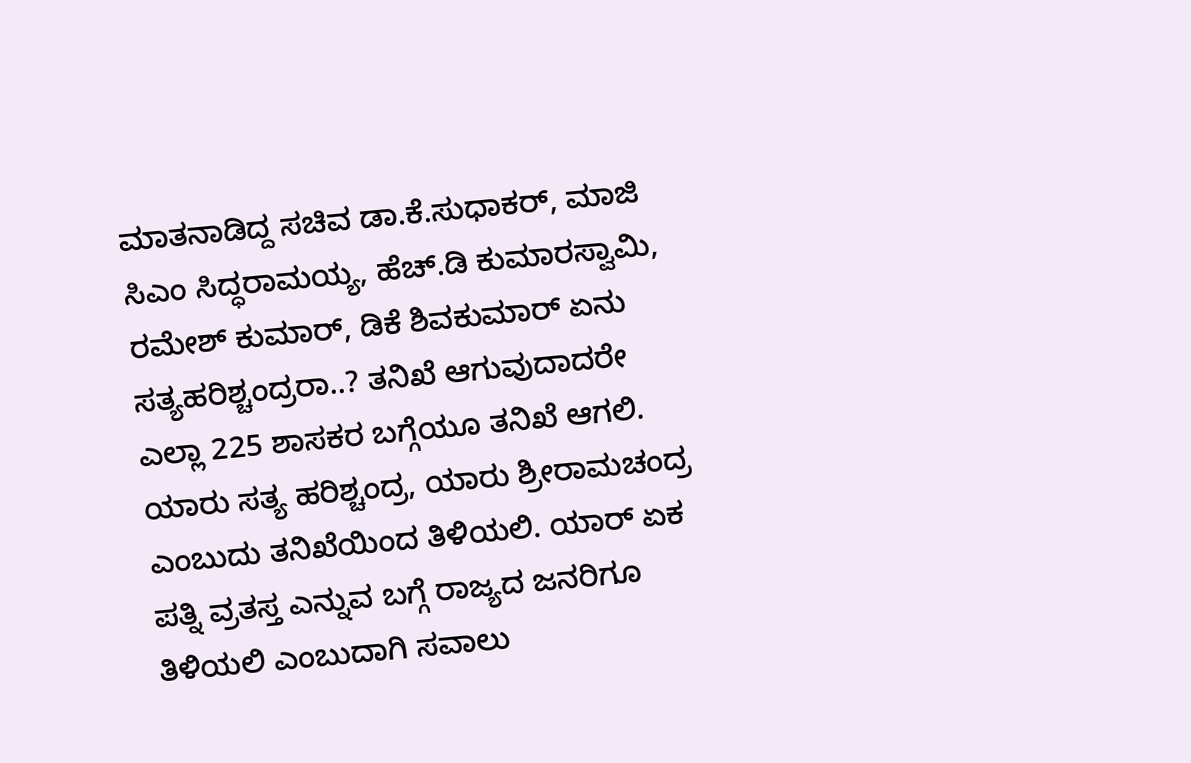ಮಾತನಾಡಿದ್ದ ಸಚಿವ ಡಾ.ಕೆ.ಸುಧಾಕರ್, ಮಾಜಿ ಸಿಎಂ ಸಿದ್ಧರಾಮಯ್ಯ, ಹೆಚ್.ಡಿ ಕುಮಾರಸ್ವಾಮಿ, ರಮೇಶ್ ಕುಮಾರ್, ಡಿಕೆ ಶಿವಕುಮಾರ್ ಏನು ಸತ್ಯಹರಿಶ್ಚಂದ್ರರಾ..? ತನಿಖೆ ಆಗುವುದಾದರೇ ಎಲ್ಲಾ 225 ಶಾಸಕರ ಬಗ್ಗೆಯೂ ತನಿಖೆ ಆಗಲಿ. ಯಾರು ಸತ್ಯ ಹರಿಶ್ಚಂದ್ರ, ಯಾರು ಶ್ರೀರಾಮಚಂದ್ರ ಎಂಬುದು ತನಿಖೆಯಿಂದ ತಿಳಿಯಲಿ. ಯಾರ್ ಏಕ ಪತ್ನಿ ವ್ರತಸ್ತ ಎನ್ನುವ ಬಗ್ಗೆ ರಾಜ್ಯದ ಜನರಿಗೂ ತಿಳಿಯಲಿ ಎಂಬುದಾಗಿ ಸವಾಲು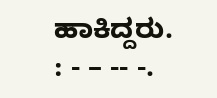ಹಾಕಿದ್ದರು. : - – -- -.